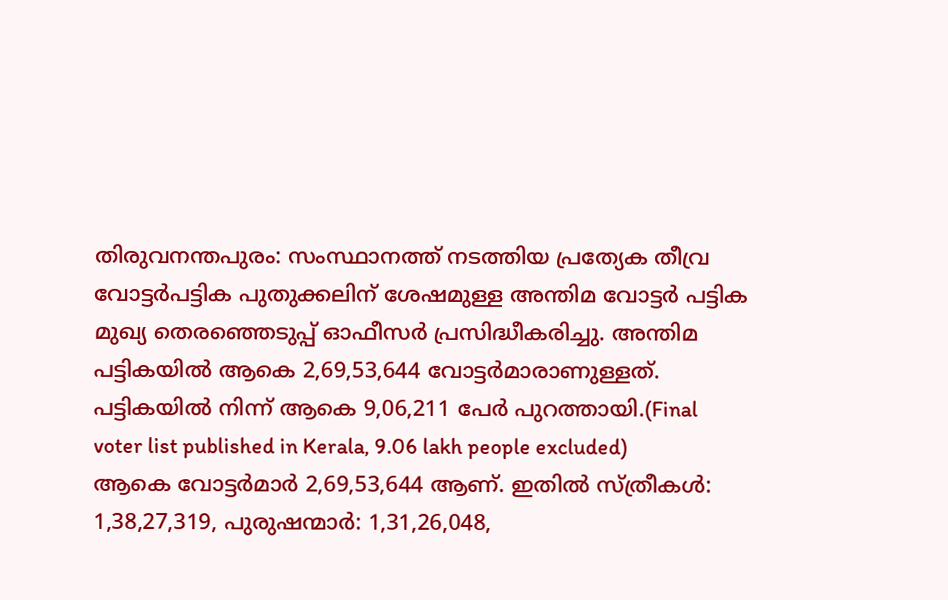തിരുവനന്തപുരം: സംസ്ഥാനത്ത് നടത്തിയ പ്രത്യേക തീവ്ര വോട്ടർപട്ടിക പുതുക്കലിന് ശേഷമുള്ള അന്തിമ വോട്ടർ പട്ടിക മുഖ്യ തെരഞ്ഞെടുപ്പ് ഓഫീസർ പ്രസിദ്ധീകരിച്ചു. അന്തിമ പട്ടികയിൽ ആകെ 2,69,53,644 വോട്ടർമാരാണുള്ളത്. പട്ടികയിൽ നിന്ന് ആകെ 9,06,211 പേർ പുറത്തായി.(Final voter list published in Kerala, 9.06 lakh people excluded)
ആകെ വോട്ടർമാർ 2,69,53,644 ആണ്. ഇതിൽ സ്ത്രീകൾ: 1,38,27,319, പുരുഷന്മാർ: 1,31,26,048,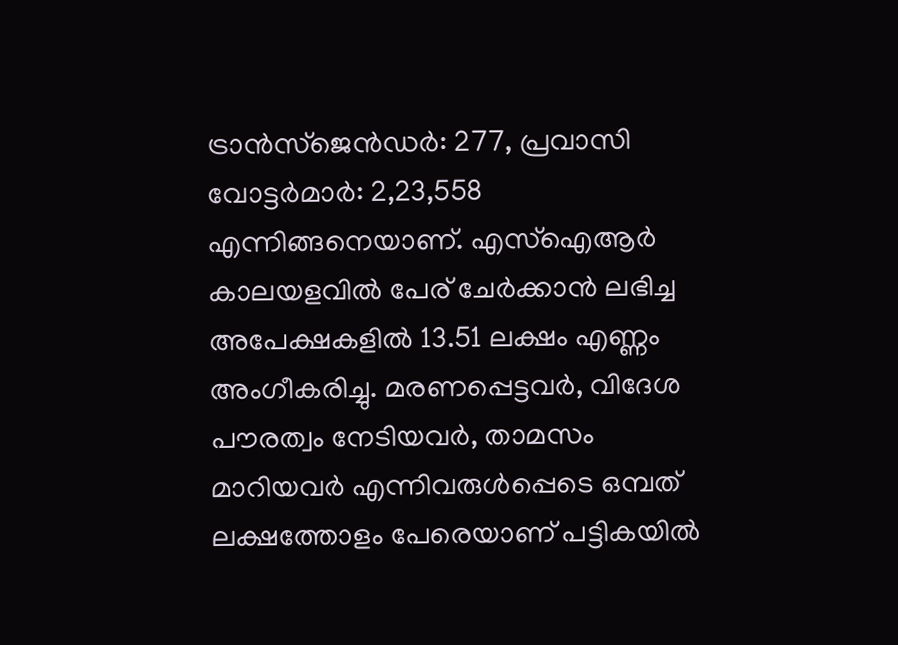ട്രാൻസ്ജെൻഡർ: 277, പ്രവാസി വോട്ടർമാർ: 2,23,558 എന്നിങ്ങനെയാണ്. എസ്ഐആർ കാലയളവിൽ പേര് ചേർക്കാൻ ലഭിച്ച അപേക്ഷകളിൽ 13.51 ലക്ഷം എണ്ണം അംഗീകരിച്ചു. മരണപ്പെട്ടവർ, വിദേശ പൗരത്വം നേടിയവർ, താമസം മാറിയവർ എന്നിവരുൾപ്പെടെ ഒമ്പത് ലക്ഷത്തോളം പേരെയാണ് പട്ടികയിൽ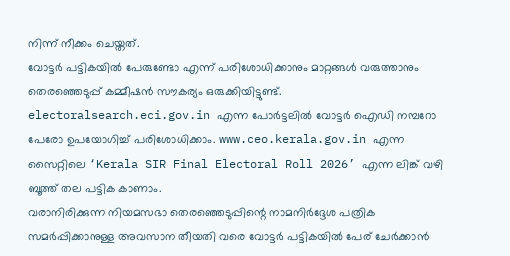നിന്ന് നീക്കം ചെയ്തത്.
വോട്ടർ പട്ടികയിൽ പേരുണ്ടോ എന്ന് പരിശോധിക്കാനും മാറ്റങ്ങൾ വരുത്താനും തെരഞ്ഞെടുപ്പ് കമ്മീഷൻ സൗകര്യം ഒരുക്കിയിട്ടുണ്ട്. electoralsearch.eci.gov.in എന്ന പോർട്ടലിൽ വോട്ടർ ഐഡി നമ്പറോ പേരോ ഉപയോഗിച്ച് പരിശോധിക്കാം. www.ceo.kerala.gov.in എന്ന സൈറ്റിലെ ‘Kerala SIR Final Electoral Roll 2026’ എന്ന ലിങ്ക് വഴി ബൂത്ത് തല പട്ടിക കാണാം.
വരാനിരിക്കുന്ന നിയമസഭാ തെരഞ്ഞെടുപ്പിന്റെ നാമനിർദ്ദേശ പത്രിക സമർപ്പിക്കാനുള്ള അവസാന തീയതി വരെ വോട്ടർ പട്ടികയിൽ പേര് ചേർക്കാൻ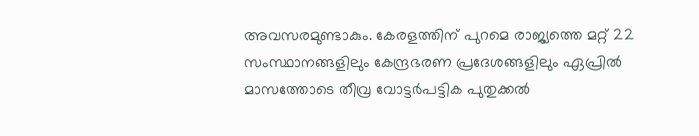അവസരമുണ്ടാകും. കേരളത്തിന് പുറമെ രാജ്യത്തെ മറ്റ് 22 സംസ്ഥാനങ്ങളിലും കേന്ദ്രഭരണ പ്രദേശങ്ങളിലും ഏപ്രിൽ മാസത്തോടെ തീവ്ര വോട്ടർപട്ടിക പുതുക്കൽ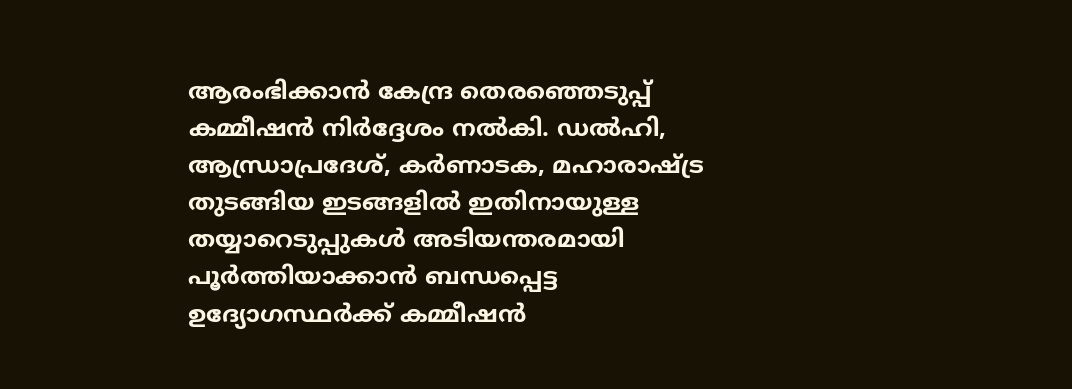ആരംഭിക്കാൻ കേന്ദ്ര തെരഞ്ഞെടുപ്പ് കമ്മീഷൻ നിർദ്ദേശം നൽകി. ഡൽഹി, ആന്ധ്രാപ്രദേശ്, കർണാടക, മഹാരാഷ്ട്ര തുടങ്ങിയ ഇടങ്ങളിൽ ഇതിനായുള്ള തയ്യാറെടുപ്പുകൾ അടിയന്തരമായി പൂർത്തിയാക്കാൻ ബന്ധപ്പെട്ട ഉദ്യോഗസ്ഥർക്ക് കമ്മീഷൻ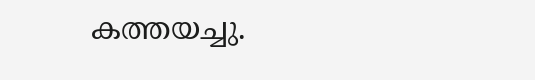കത്തയച്ചു.